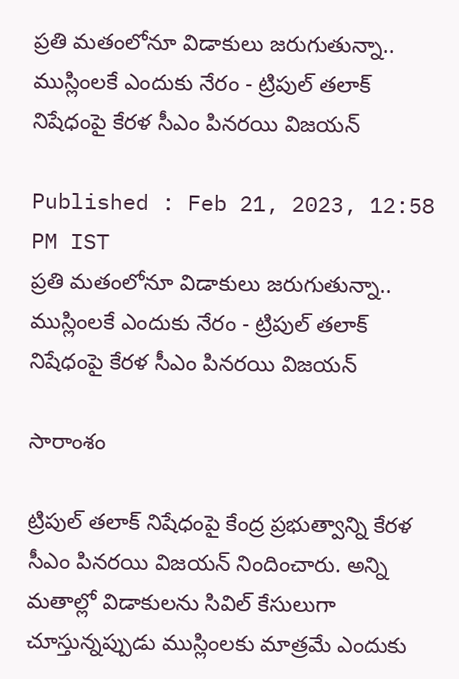ప్రతి మతంలోనూ విడాకులు జరుగుతున్నా.. ముస్లింలకే ఎందుకు నేరం - ట్రిపుల్ తలాక్ నిషేధంపై కేరళ సీఎం పినరయి విజయన్

Published : Feb 21, 2023, 12:58 PM IST
ప్రతి మతంలోనూ విడాకులు జరుగుతున్నా.. ముస్లింలకే ఎందుకు నేరం - ట్రిపుల్ తలాక్ నిషేధంపై కేరళ సీఎం పినరయి విజయన్

సారాంశం

ట్రిపుల్ తలాక్ నిషేధంపై కేంద్ర ప్రభుత్వాన్ని కేరళ సీఎం పినరయి విజయన్ నిందించారు. అన్ని మతాల్లో విడాకులను సివిల్ కేసులుగా చూస్తున్నప్పుడు ముస్లింలకు మాత్రమే ఎందుకు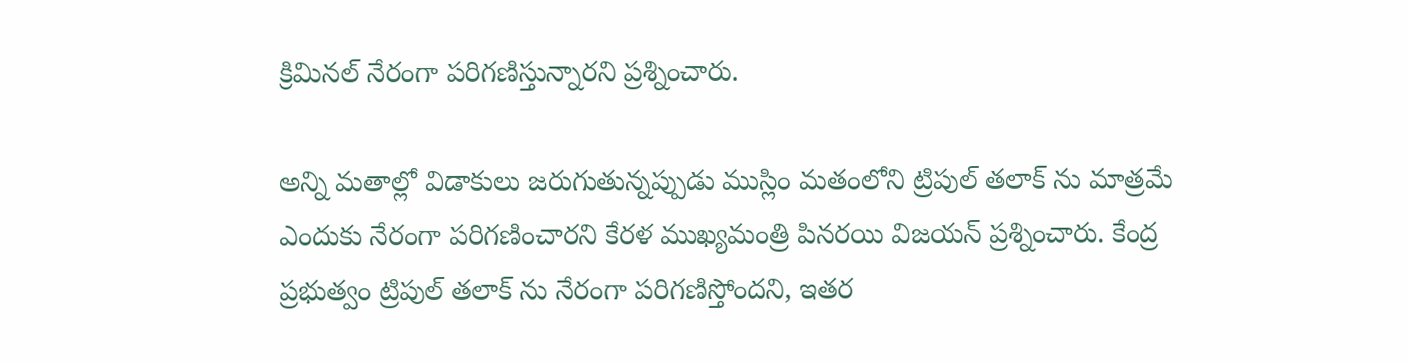క్రిమినల్ నేరంగా పరిగణిస్తున్నారని ప్రశ్నించారు.

అన్ని మతాల్లో విడాకులు జరుగుతున్నప్పుడు ముస్లిం మతంలోని ట్రిపుల్ తలాక్ ను మాత్రమే ఎందుకు నేరంగా పరిగణించారని కేరళ ముఖ్యమంత్రి పినరయి విజయన్ ప్రశ్నించారు. కేంద్ర ప్రభుత్వం ట్రిపుల్ తలాక్ ను నేరంగా పరిగణిస్తోందని, ఇతర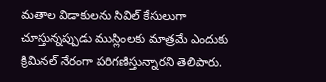మతాల విడాకులను సివిల్ కేసులుగా చూస్తున్నప్పుడు ముస్లింలకు మాత్రమే ఎందుకు క్రిమినల్ నేరంగా పరిగణిస్తున్నారని తెలిపారు.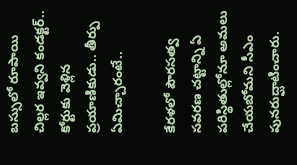బస్సులో రూపాయి చిల్లర ఇవ్వని కండక్టర్.. కోర్టుకు వెళ్లిన ప్రయాణికుడు.. తీర్పు ఏమిచ్చారంటే..

కేరళలో పౌరసత్వ సవరణ చట్టాన్ని ఏ పరిస్థితుల్లోనూ అమలు చేయబోమని సీఎం పునరుద్ఘాటించారు.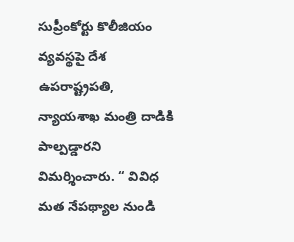సుప్రీంకోర్టు కొలీజియం వ్యవస్థపై దేశ ఉపరాష్ట్రపతి, న్యాయశాఖ మంత్రి దాడికి పాల్పడ్డారని విమర్శించారు. “ వివిధ మత నేపథ్యాల నుండి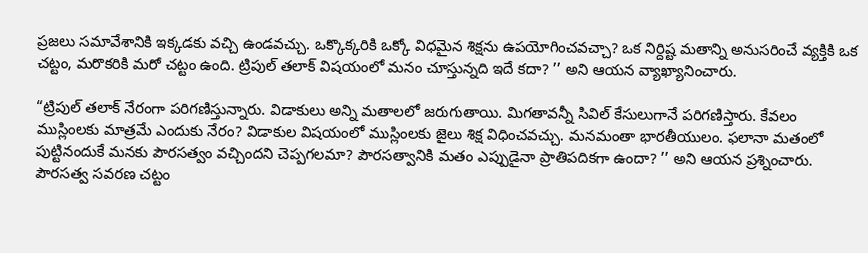ప్రజలు సమావేశానికి ఇక్కడకు వచ్చి ఉండవచ్చు. ఒక్కొక్కరికి ఒక్కో విధమైన శిక్షను ఉపయోగించవచ్చా? ఒక నిర్దిష్ట మతాన్ని అనుసరించే వ్యక్తికి ఒక చట్టం, మరొకరికి మరో చట్టం ఉంది. ట్రిపుల్ తలాక్ విషయంలో మనం చూస్తున్నది ఇదే కదా? ’’ అని ఆయన వ్యాఖ్యానించారు.

“ట్రిపుల్ తలాక్ నేరంగా పరిగణిస్తున్నారు. విడాకులు అన్ని మతాలలో జరుగుతాయి. మిగతావన్నీ సివిల్ కేసులుగానే పరిగణిస్తారు. కేవలం ముస్లింలకు మాత్రమే ఎందుకు నేరం? విడాకుల విషయంలో ముస్లింలకు జైలు శిక్ష విధించవచ్చు. మనమంతా భారతీయులం. ఫలానా మతంలో పుట్టినందుకే మనకు పౌరసత్వం వచ్చిందని చెప్పగలమా? పౌరసత్వానికి మతం ఎప్పుడైనా ప్రాతిపదికగా ఉందా? ’’ అని ఆయన ప్రశ్నించారు. పౌరసత్వ సవరణ చట్టం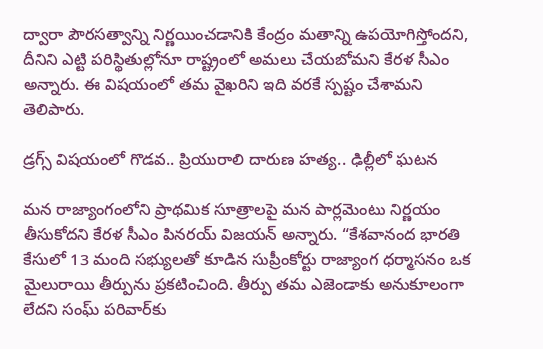ద్వారా పౌరసత్వాన్ని నిర్ణయించడానికి కేంద్రం మతాన్ని ఉపయోగిస్తోందని, దీనిని ఎట్టి పరిస్థితుల్లోనూ రాష్ట్రంలో అమలు చేయబోమని కేరళ సీఎం అన్నారు. ఈ విషయంలో తమ వైఖరిని ఇది వరకే స్పష్టం చేశామని తెలిపారు.

డ్రగ్స్ విషయంలో గొడవ.. ప్రియురాలి దారుణ హత్య.. ఢిల్లీలో ఘటన

మన రాజ్యాంగంలోని ప్రాథమిక సూత్రాలపై మన పార్లమెంటు నిర్ణయం తీసుకోదని కేరళ సీఎం పినరయ్ విజయన్ అన్నారు. “కేశవానంద భారతి కేసులో 13 మంది సభ్యులతో కూడిన సుప్రీంకోర్టు రాజ్యాంగ ధర్మాసనం ఒక మైలురాయి తీర్పును ప్రకటించింది. తీర్పు తమ ఎజెండాకు అనుకూలంగా లేదని సంఘ్ పరివార్‌కు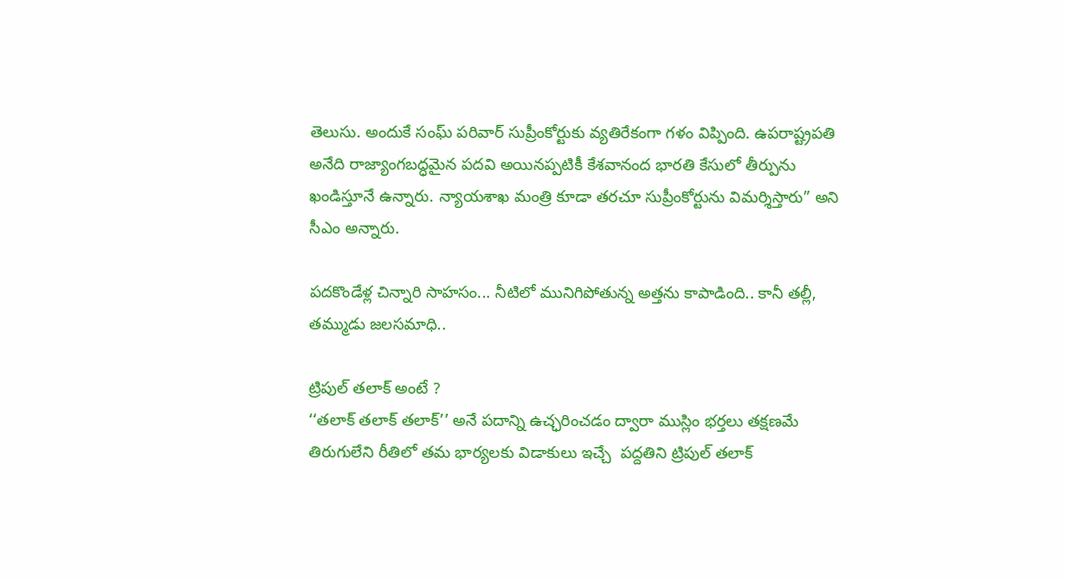తెలుసు. అందుకే సంఘ్‌ పరివార్‌ సుప్రీంకోర్టుకు వ్యతిరేకంగా గళం విప్పింది. ఉపరాష్ట్రపతి అనేది రాజ్యాంగబద్ధమైన పదవి అయినప్పటికీ కేశవానంద భారతి కేసులో తీర్పును ఖండిస్తూనే ఉన్నారు. న్యాయశాఖ మంత్రి కూడా తరచూ సుప్రీంకోర్టును విమర్శిస్తారు” అని సీఎం అన్నారు.

పదకొండేళ్ల చిన్నారి సాహసం... నీటిలో మునిగిపోతున్న అత్తను కాపాడింది.. కానీ తల్లీ, తమ్ముడు జలసమాధి..

ట్రిపుల్ తలాక్ అంటే ?
‘‘తలాక్ తలాక్ తలాక్’’ అనే పదాన్ని ఉచ్ఛరించడం ద్వారా ముస్లిం భర్తలు తక్షణమే తిరుగులేని రీతిలో తమ భార్యలకు విడాకులు ఇచ్చే  పద్దతిని ట్రిపుల్ తలాక్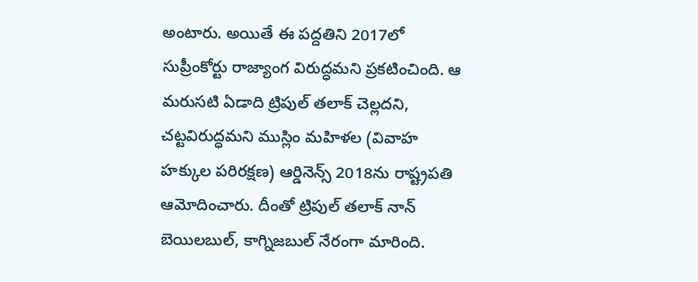అంటారు. అయితే ఈ పద్దతిని 2017లో సుప్రీంకోర్టు రాజ్యాంగ విరుద్ధమని ప్రకటించింది. ఆ మరుసటి ఏడాది ట్రిపుల్ తలాక్ చెల్లదని, చట్టవిరుద్ధమని ముస్లిం మహిళల (వివాహ హక్కుల పరిరక్షణ) ఆర్డినెన్స్ 2018ను రాష్ట్రపతి ఆమోదించారు. దీంతో ట్రిపుల్ తలాక్ నాన్ బెయిలబుల్, కాగ్నిజబుల్ నేరంగా మారింది.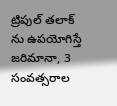ట్రిపుల్ తలాక్ ను ఉపయోగిస్తే జరిమానా, 3 సంవత్సరాల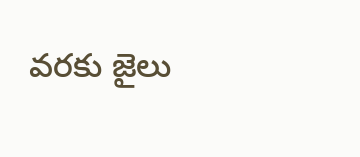వరకు జైలు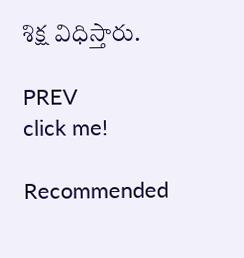శిక్ష విధిస్తారు.

PREV
click me!

Recommended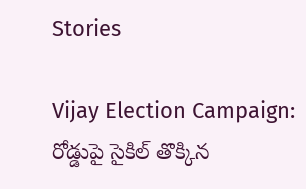Stories

Vijay Election Campaign: రోడ్డుపై సైకిల్ తొక్కిన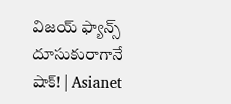విజయ్ ఫ్యాన్స్ దూసుకురాగానే షాక్! | Asianet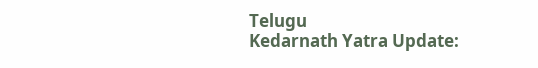Telugu
Kedarnath Yatra Update: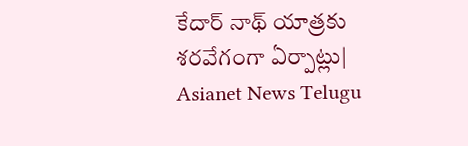కేదార్ నాథ్ యాత్రకు శరవేగంగా ఏర్పాట్లు| Asianet News Telugu